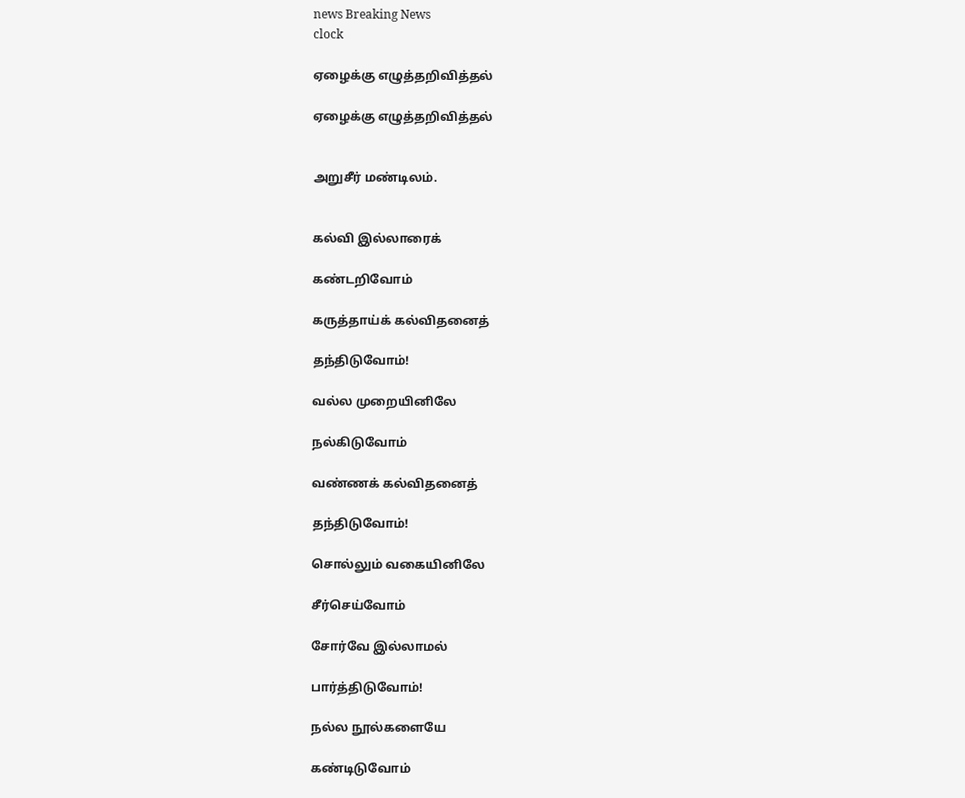news Breaking News
clock

ஏழைக்கு எழுத்தறிவித்தல்

ஏழைக்கு எழுத்தறிவித்தல்


அறுசீர் மண்டிலம்.


கல்வி இல்லாரைக்

கண்டறிவோம்

கருத்தாய்க் கல்விதனைத்

தந்திடுவோம்!

வல்ல முறையினிலே

நல்கிடுவோம்

வண்ணக் கல்விதனைத்

தந்திடுவோம்!

சொல்லும் வகையினிலே

சீர்செய்வோம்

சோர்வே இல்லாமல்

பார்த்திடுவோம்!

நல்ல நூல்களையே

கண்டிடுவோம்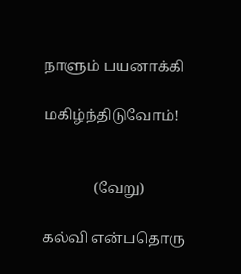நாளும் பயனாக்கி

மகிழ்ந்திடுவோம்!


              (வேறு)

கல்வி என்பதொரு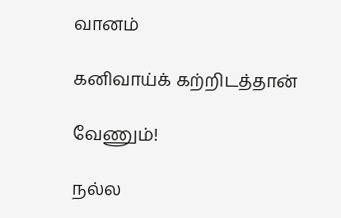வானம்

கனிவாய்க் கற்றிடத்தான்

வேணும்!

நல்ல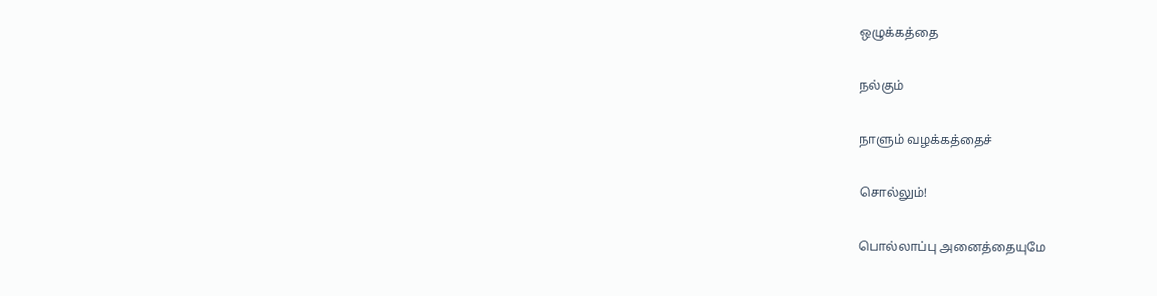ஒழுக்கத்தை

நல்கும்

நாளும் வழக்கத்தைச்

சொல்லும்!

பொல்லாப்பு அனைத்தையுமே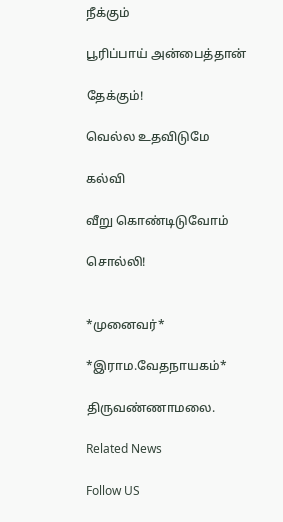நீக்கும்

பூரிப்பாய் அன்பைத்தான்

தேக்கும்!

வெல்ல உதவிடுமே

கல்வி

வீறு கொண்டிடுவோம்

சொல்லி!


*முனைவர்*

*இராம.வேதநாயகம்*

திருவண்ணாமலை.

Related News

Follow US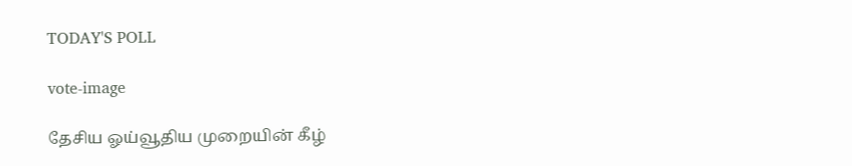TODAY'S POLL

vote-image

தேசிய ஓய்வூதிய முறையின் கீழ்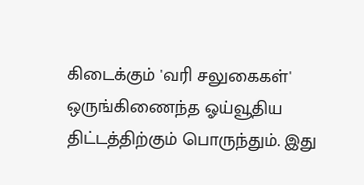கிடைக்கும் 'வரி சலுகைகள்' ஒருங்கிணைந்த ஓய்வூதிய திட்டத்திற்கும் பொருந்தும். இது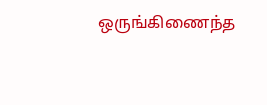ஒருங்கிணைந்த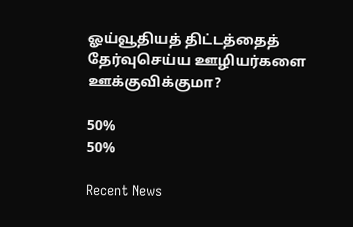ஓய்வூதியத் திட்டத்தைத் தேர்வுசெய்ய ஊழியர்களை ஊக்குவிக்குமா?

50%
50%

Recent News